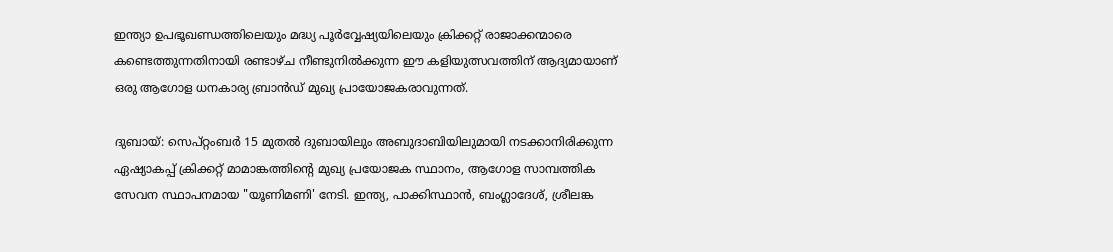ഇന്ത്യാ ഉപഭൂഖണ്ഡത്തിലെയും മദ്ധ്യ പൂർവ്വേഷ്യയിലെയും ക്രിക്കറ്റ് രാജാക്കന്മാരെ കണ്ടെത്തുന്നതിനായി രണ്ടാഴ്ച നീണ്ടുനിൽക്കുന്ന ഈ കളിയുത്സവത്തിന് ആദ്യമായാണ് ഒരു ആഗോള ധനകാര്യ ബ്രാൻഡ് മുഖ്യ പ്രായോജകരാവുന്നത്.

ദുബായ്: സെപ്റ്റംബർ 15 മുതൽ ദുബായിലും അബുദാബിയിലുമായി നടക്കാനിരിക്കുന്ന ഏഷ്യാകപ്പ് ക്രിക്കറ്റ് മാമാങ്കത്തിന്റെ മുഖ്യ പ്രയോജക സ്ഥാനം, ആഗോള സാമ്പത്തിക സേവന സ്ഥാപനമായ "യൂണിമണി' നേടി. ഇന്ത്യ, പാക്കിസ്ഥാൻ, ബംഗ്ലാദേശ്, ശ്രീലങ്ക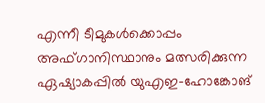എന്നീ ടീമുകള്‍ക്കൊപ്പം അഫ്‌ഗാനിസ്ഥാനും മത്സരിക്കുന്ന ഏഷ്യാകപ്പിൽ യുഎഇ-ഹോങ്കോങ്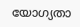യോഗ്യതാ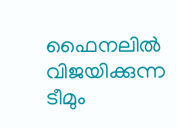ഫൈനലിൽ വിജയിക്കുന്ന ടീമും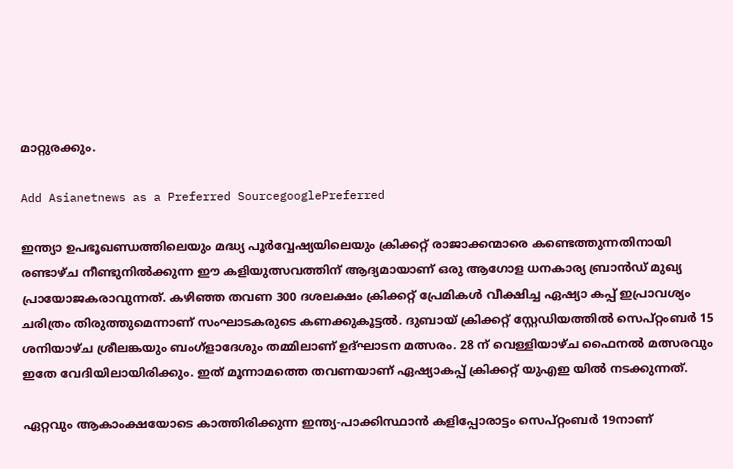മാറ്റുരക്കും.

Add Asianetnews as a Preferred SourcegooglePreferred

ഇന്ത്യാ ഉപഭൂഖണ്ഡത്തിലെയും മദ്ധ്യ പൂർവ്വേഷ്യയിലെയും ക്രിക്കറ്റ് രാജാക്കന്മാരെ കണ്ടെത്തുന്നതിനായി രണ്ടാഴ്ച നീണ്ടുനിൽക്കുന്ന ഈ കളിയുത്സവത്തിന് ആദ്യമായാണ് ഒരു ആഗോള ധനകാര്യ ബ്രാൻഡ് മുഖ്യ പ്രായോജകരാവുന്നത്. കഴിഞ്ഞ തവണ 300 ദശലക്ഷം ക്രിക്കറ്റ് പ്രേമികൾ വീക്ഷിച്ച ഏഷ്യാ കപ്പ് ഇപ്രാവശ്യം ചരിത്രം തിരുത്തുമെന്നാണ് സംഘാടകരുടെ കണക്കുകൂട്ടൽ. ദുബായ് ക്രിക്കറ്റ് സ്റ്റേഡിയത്തിൽ സെപ്റ്റംബർ 15 ശനിയാഴ്ച ശ്രീലങ്കയും ബംഗ്‌ളാദേശും തമ്മിലാണ് ഉദ്‌ഘാടന മത്സരം. 28 ന് വെള്ളിയാഴ്ച ഫൈനൽ മത്സരവും ഇതേ വേദിയിലായിരിക്കും. ഇത് മൂന്നാമത്തെ തവണയാണ് ഏഷ്യാകപ്പ് ക്രിക്കറ്റ് യുഎഇ യിൽ നടക്കുന്നത്.

ഏറ്റവും ആകാംക്ഷയോടെ കാത്തിരിക്കുന്ന ഇന്ത്യ-പാക്കിസ്ഥാൻ കളിപ്പോരാട്ടം സെപ്റ്റംബർ 19നാണ്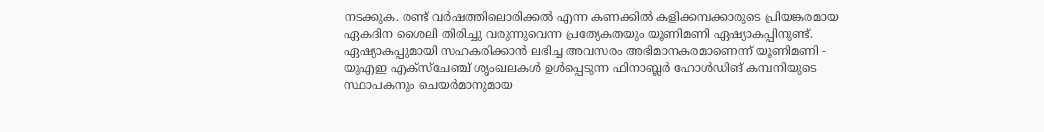നടക്കുക. രണ്ട് വർഷത്തിലൊരിക്കൽ എന്ന കണക്കിൽ കളിക്കമ്പക്കാരുടെ പ്രിയങ്കരമായ ഏകദിന ശൈലി തിരിച്ചു വരുന്നുവെന്ന പ്രത്യേകതയും യൂണിമണി ഏഷ്യാകപ്പിനുണ്ട്. ഏഷ്യാകപ്പുമായി സഹകരിക്കാൻ ലഭിച്ച അവസരം അഭിമാനകരമാണെന്ന് യൂണിമണി - യുഎഇ എക്സ്ചേഞ്ച് ശൃംഖലകൾ ഉൾപ്പെടുന്ന ഫിനാബ്ലർ ഹോൾഡിങ് കമ്പനിയുടെ സ്ഥാപകനും ചെയർമാനുമായ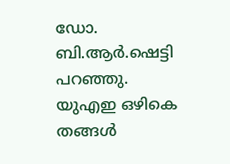ഡോ. ബി.ആർ.ഷെട്ടി പറഞ്ഞു. യുഎഇ ഒഴികെ തങ്ങൾ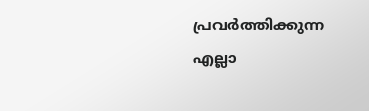പ്രവർത്തിക്കുന്ന എല്ലാ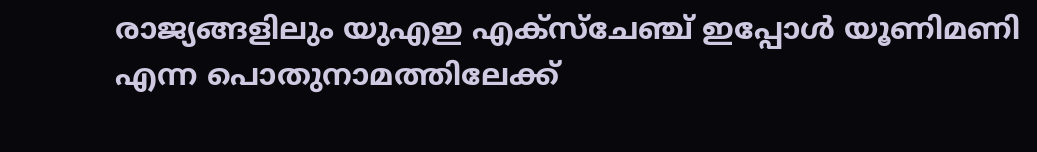രാജ്യങ്ങളിലും യുഎഇ എക്സ്ചേഞ്ച് ഇപ്പോൾ യൂണിമണി എന്ന പൊതുനാമത്തിലേക്ക്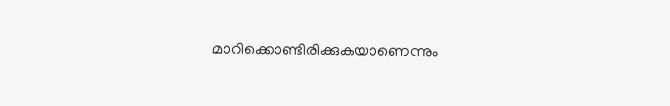മാറിക്കൊണ്ടിരിക്കുകയാണെന്നും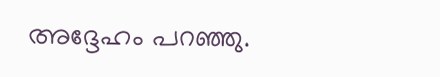അദ്ദേഹം പറഞ്ഞു.